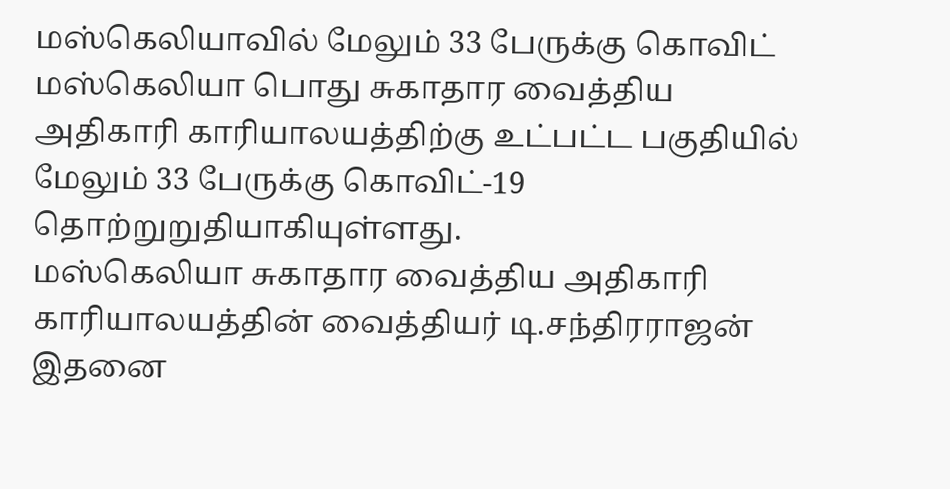மஸ்கெலியாவில் மேலும் 33 பேருக்கு கொவிட்
மஸ்கெலியா பொது சுகாதார வைத்திய அதிகாரி காரியாலயத்திற்கு உட்பட்ட பகுதியில் மேலும் 33 பேருக்கு கொவிட்-19 தொற்றுறுதியாகியுள்ளது.
மஸ்கெலியா சுகாதார வைத்திய அதிகாரி காரியாலயத்தின் வைத்தியர் டி.சந்திரராஜன் இதனை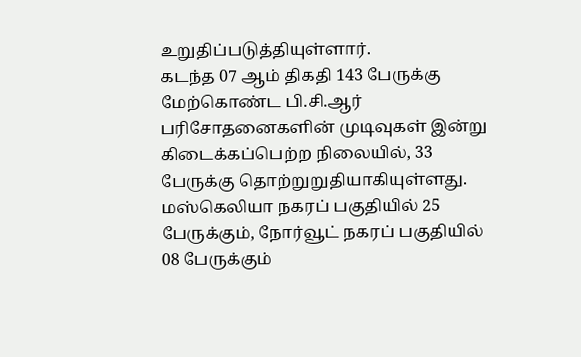உறுதிப்படுத்தியுள்ளார்.
கடந்த 07 ஆம் திகதி 143 பேருக்கு மேற்கொண்ட பி.சி.ஆர் பரிசோதனைகளின் முடிவுகள் இன்று கிடைக்கப்பெற்ற நிலையில், 33 பேருக்கு தொற்றுறுதியாகியுள்ளது.
மஸ்கெலியா நகரப் பகுதியில் 25 பேருக்கும், நோர்வூட் நகரப் பகுதியில் 08 பேருக்கும்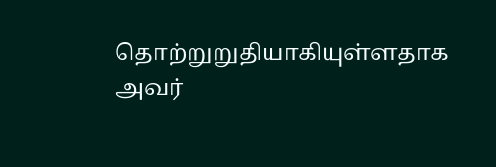தொற்றுறுதியாகியுள்ளதாக அவர்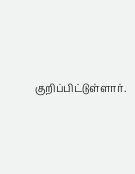குறிப்பிட்டுள்ளார்.